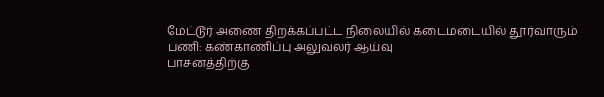மேட்டூர் அணை திறக்கப்பட்ட நிலையில் கடைமடையில் தூர்வாரும் பணி: கண்காணிப்பு அலுவலர் ஆய்வு
பாசனத்திற்கு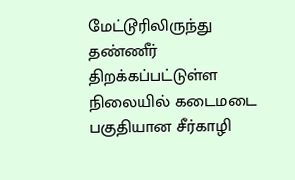மேட்டூரிலிருந்து தண்ணீர் திறக்கப்பட்டுள்ள நிலையில் கடைமடை பகுதியான சீர்காழி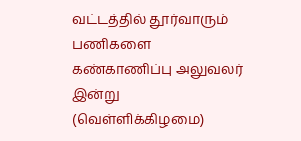வட்டத்தில் தூர்வாரும் பணிகளை கண்காணிப்பு அலுவலர் இன்று (வெள்ளிக்கிழமை)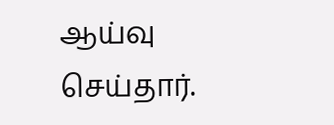ஆய்வு செய்தார்.